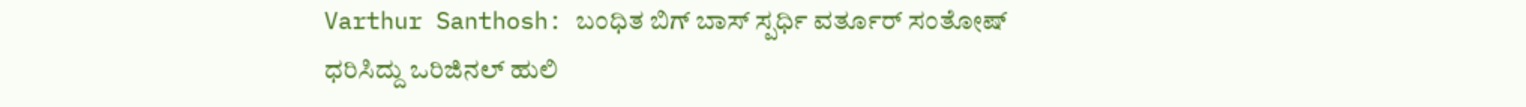Varthur Santhosh: ಬಂಧಿತ ಬಿಗ್ ಬಾಸ್ ಸ್ಪರ್ಧಿ ವರ್ತೂರ್ ಸಂತೋಷ್ ಧರಿಸಿದ್ದು ಒರಿಜಿನಲ್ ಹುಲಿ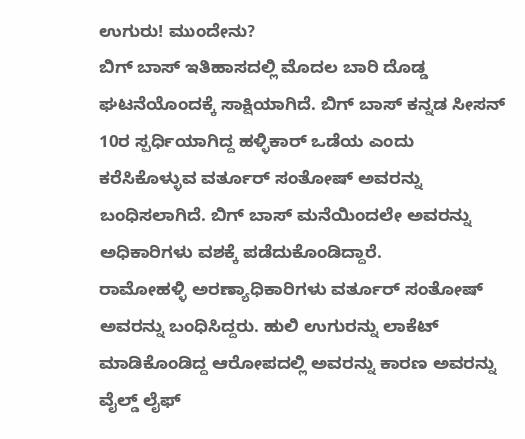ಉಗುರು! ಮುಂದೇನು?
ಬಿಗ್ ಬಾಸ್ ಇತಿಹಾಸದಲ್ಲಿ ಮೊದಲ ಬಾರಿ ದೊಡ್ಡ ಘಟನೆಯೊಂದಕ್ಕೆ ಸಾಕ್ಷಿಯಾಗಿದೆ. ಬಿಗ್ ಬಾಸ್ ಕನ್ನಡ ಸೀಸನ್ 10ರ ಸ್ಪರ್ಧಿಯಾಗಿದ್ದ ಹಳ್ಳಿಕಾರ್ ಒಡೆಯ ಎಂದು ಕರೆಸಿಕೊಳ್ಳುವ ವರ್ತೂರ್ ಸಂತೋಷ್ ಅವರನ್ನು ಬಂಧಿಸಲಾಗಿದೆ. ಬಿಗ್ ಬಾಸ್ ಮನೆಯಿಂದಲೇ ಅವರನ್ನು ಅಧಿಕಾರಿಗಳು ವಶಕ್ಕೆ ಪಡೆದುಕೊಂಡಿದ್ದಾರೆ.
ರಾಮೋಹಳ್ಳಿ ಅರಣ್ಯಾಧಿಕಾರಿಗಳು ವರ್ತೂರ್ ಸಂತೋಷ್ ಅವರನ್ನು ಬಂಧಿಸಿದ್ದರು. ಹುಲಿ ಉಗುರನ್ನು ಲಾಕೆಟ್ ಮಾಡಿಕೊಂಡಿದ್ದ ಆರೋಪದಲ್ಲಿ ಅವರನ್ನು ಕಾರಣ ಅವರನ್ನು ವೈಲ್ಡ್ ಲೈಫ್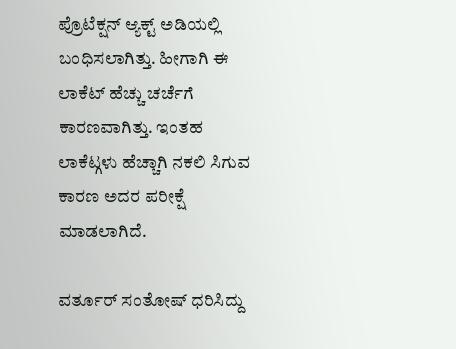ಪ್ರೊಟೆಕ್ಷನ್ ಆ್ಯಕ್ಟ್ ಅಡಿಯಲ್ಲಿ ಬಂಧಿಸಲಾಗಿತ್ತು. ಹೀಗಾಗಿ ಈ ಲಾಕೆಟ್ ಹೆಚ್ಚು ಚರ್ಚೆಗೆ ಕಾರಣವಾಗಿತ್ತು. ಇಂತಹ ಲಾಕೆಟ್ಗಳು ಹೆಚ್ಚಾಗಿ ನಕಲಿ ಸಿಗುವ ಕಾರಣ ಅದರ ಪರೀಕ್ಷೆ ಮಾಡಲಾಗಿದೆ.

ವರ್ತೂರ್ ಸಂತೋಷ್ ಧರಿಸಿದ್ದು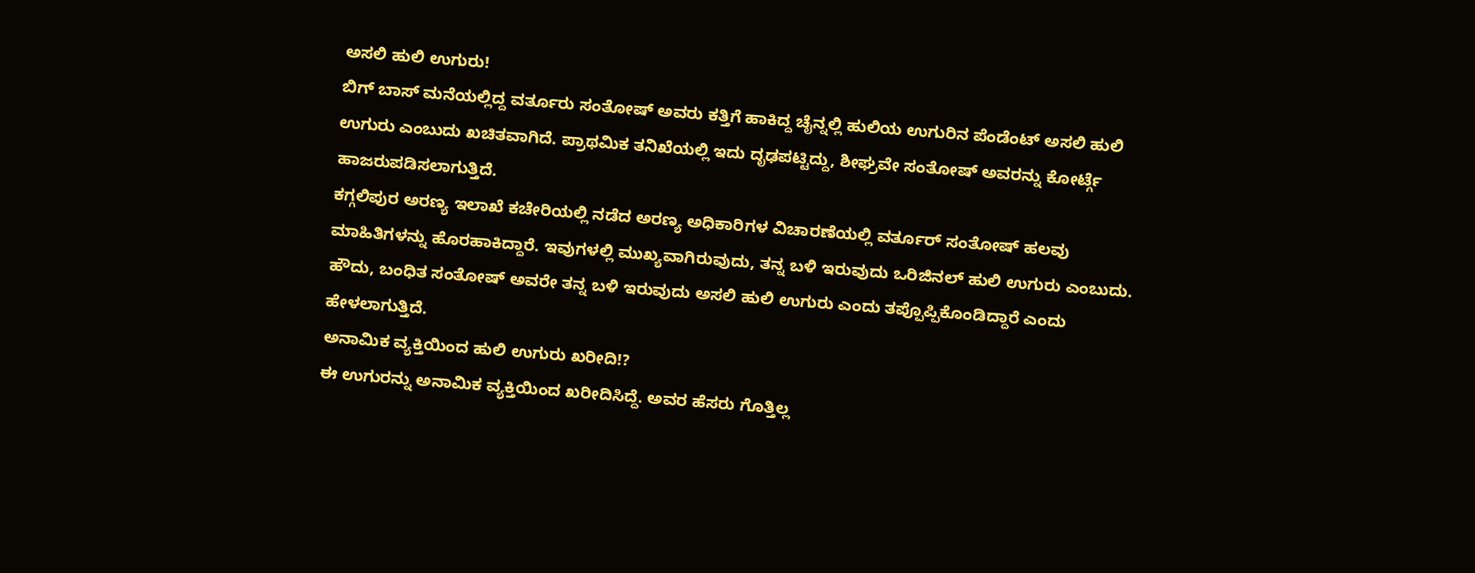ಅಸಲಿ ಹುಲಿ ಉಗುರು!
ಬಿಗ್ ಬಾಸ್ ಮನೆಯಲ್ಲಿದ್ದ ವರ್ತೂರು ಸಂತೋಷ್ ಅವರು ಕತ್ತಿಗೆ ಹಾಕಿದ್ದ ಚೈನ್ನಲ್ಲಿ ಹುಲಿಯ ಉಗುರಿನ ಪೆಂಡೆಂಟ್ ಅಸಲಿ ಹುಲಿ ಉಗುರು ಎಂಬುದು ಖಚಿತವಾಗಿದೆ. ಪ್ರಾಥಮಿಕ ತನಿಖೆಯಲ್ಲಿ ಇದು ದೃಢಪಟ್ಟಿದ್ದು, ಶೀಘ್ರವೇ ಸಂತೋಷ್ ಅವರನ್ನು ಕೋರ್ಟ್ಗೆ ಹಾಜರುಪಡಿಸಲಾಗುತ್ತಿದೆ.
ಕಗ್ಗಲಿಪುರ ಅರಣ್ಯ ಇಲಾಖೆ ಕಚೇರಿಯಲ್ಲಿ ನಡೆದ ಅರಣ್ಯ ಅಧಿಕಾರಿಗಳ ವಿಚಾರಣೆಯಲ್ಲಿ ವರ್ತೂರ್ ಸಂತೋಷ್ ಹಲವು ಮಾಹಿತಿಗಳನ್ನು ಹೊರಹಾಕಿದ್ದಾರೆ. ಇವುಗಳಲ್ಲಿ ಮುಖ್ಯವಾಗಿರುವುದು, ತನ್ನ ಬಳಿ ಇರುವುದು ಒರಿಜಿನಲ್ ಹುಲಿ ಉಗುರು ಎಂಬುದು. ಹೌದು, ಬಂಧಿತ ಸಂತೋಷ್ ಅವರೇ ತನ್ನ ಬಳಿ ಇರುವುದು ಅಸಲಿ ಹುಲಿ ಉಗುರು ಎಂದು ತಪ್ಪೊಪ್ಪಿಕೊಂಡಿದ್ದಾರೆ ಎಂದು ಹೇಳಲಾಗುತ್ತಿದೆ.
ಅನಾಮಿಕ ವ್ಯಕ್ತಿಯಿಂದ ಹುಲಿ ಉಗುರು ಖರೀದಿ!?
ಈ ಉಗುರನ್ನು ಅನಾಮಿಕ ವ್ಯಕ್ತಿಯಿಂದ ಖರೀದಿಸಿದ್ದೆ. ಅವರ ಹೆಸರು ಗೊತ್ತಿಲ್ಲ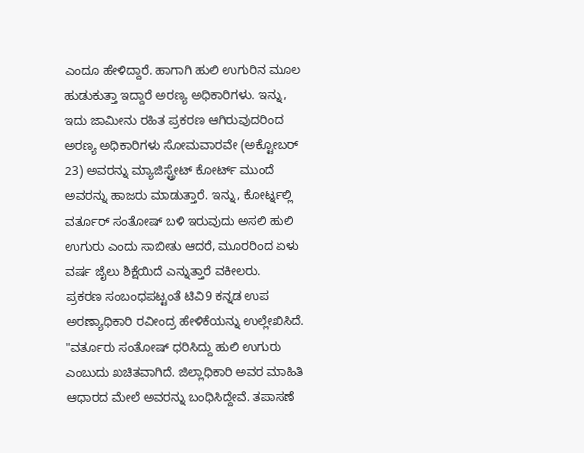ಎಂದೂ ಹೇಳಿದ್ದಾರೆ. ಹಾಗಾಗಿ ಹುಲಿ ಉಗುರಿನ ಮೂಲ ಹುಡುಕುತ್ತಾ ಇದ್ದಾರೆ ಅರಣ್ಯ ಅಧಿಕಾರಿಗಳು. ಇನ್ನು, ಇದು ಜಾಮೀನು ರಹಿತ ಪ್ರಕರಣ ಆಗಿರುವುದರಿಂದ ಅರಣ್ಯ ಅಧಿಕಾರಿಗಳು ಸೋಮವಾರವೇ (ಅಕ್ಟೋಬರ್ 23) ಅವರನ್ನು ಮ್ಯಾಜಿಸ್ಟ್ರೇಟ್ ಕೋರ್ಟ್ ಮುಂದೆ ಅವರನ್ನು ಹಾಜರು ಮಾಡುತ್ತಾರೆ. ಇನ್ನು, ಕೋರ್ಟ್ನಲ್ಲಿ ವರ್ತೂರ್ ಸಂತೋಷ್ ಬಳಿ ಇರುವುದು ಅಸಲಿ ಹುಲಿ ಉಗುರು ಎಂದು ಸಾಬೀತು ಆದರೆ, ಮೂರರಿಂದ ಏಳು ವರ್ಷ ಜೈಲು ಶಿಕ್ಷೆಯಿದೆ ಎನ್ನುತ್ತಾರೆ ವಕೀಲರು.
ಪ್ರಕರಣ ಸಂಬಂಧಪಟ್ಟಂತೆ ಟಿವಿ9 ಕನ್ನಡ ಉಪ ಅರಣ್ಯಾಧಿಕಾರಿ ರವೀಂದ್ರ ಹೇಳಿಕೆಯನ್ನು ಉಲ್ಲೇಖಿಸಿದೆ. "ವರ್ತೂರು ಸಂತೋಷ್ ಧರಿಸಿದ್ದು ಹುಲಿ ಉಗುರು ಎಂಬುದು ಖಚಿತವಾಗಿದೆ. ಜಿಲ್ಲಾಧಿಕಾರಿ ಅವರ ಮಾಹಿತಿ ಆಧಾರದ ಮೇಲೆ ಅವರನ್ನು ಬಂಧಿಸಿದ್ದೇವೆ. ತಪಾಸಣೆ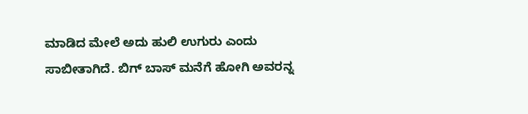ಮಾಡಿದ ಮೇಲೆ ಅದು ಹುಲಿ ಉಗುರು ಎಂದು ಸಾಬೀತಾಗಿದೆ. ಬಿಗ್ ಬಾಸ್ ಮನೆಗೆ ಹೋಗಿ ಅವರನ್ನ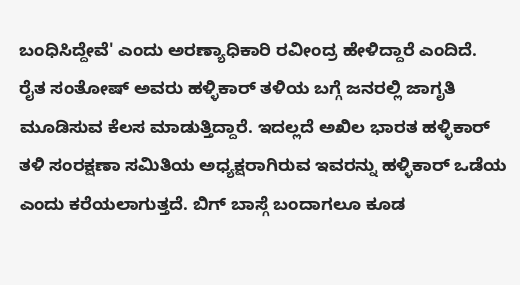ಬಂಧಿಸಿದ್ದೇವೆ' ಎಂದು ಅರಣ್ಯಾಧಿಕಾರಿ ರವೀಂದ್ರ ಹೇಳಿದ್ದಾರೆ ಎಂದಿದೆ.
ರೈತ ಸಂತೋಷ್ ಅವರು ಹಳ್ಳಿಕಾರ್ ತಳಿಯ ಬಗ್ಗೆ ಜನರಲ್ಲಿ ಜಾಗೃತಿ ಮೂಡಿಸುವ ಕೆಲಸ ಮಾಡುತ್ತಿದ್ದಾರೆ. ಇದಲ್ಲದೆ ಅಖಿಲ ಭಾರತ ಹಳ್ಳಿಕಾರ್ ತಳಿ ಸಂರಕ್ಷಣಾ ಸಮಿತಿಯ ಅಧ್ಯಕ್ಷರಾಗಿರುವ ಇವರನ್ನು ಹಳ್ಳಿಕಾರ್ ಒಡೆಯ ಎಂದು ಕರೆಯಲಾಗುತ್ತದೆ. ಬಿಗ್ ಬಾಸ್ಗೆ ಬಂದಾಗಲೂ ಕೂಡ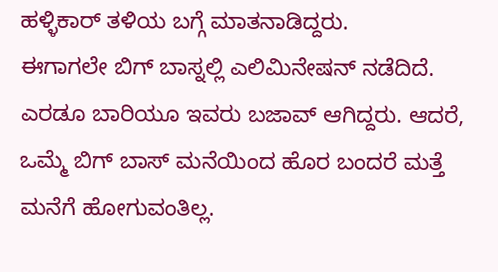ಹಳ್ಳಿಕಾರ್ ತಳಿಯ ಬಗ್ಗೆ ಮಾತನಾಡಿದ್ದರು.
ಈಗಾಗಲೇ ಬಿಗ್ ಬಾಸ್ನಲ್ಲಿ ಎಲಿಮಿನೇಷನ್ ನಡೆದಿದೆ. ಎರಡೂ ಬಾರಿಯೂ ಇವರು ಬಜಾವ್ ಆಗಿದ್ದರು. ಆದರೆ, ಒಮ್ಮೆ ಬಿಗ್ ಬಾಸ್ ಮನೆಯಿಂದ ಹೊರ ಬಂದರೆ ಮತ್ತೆ ಮನೆಗೆ ಹೋಗುವಂತಿಲ್ಲ.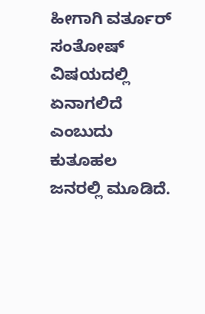ಹೀಗಾಗಿ ವರ್ತೂರ್ ಸಂತೋಷ್ ವಿಷಯದಲ್ಲಿ ಏನಾಗಲಿದೆ ಎಂಬುದು ಕುತೂಹಲ ಜನರಲ್ಲಿ ಮೂಡಿದೆ.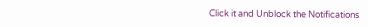Click it and Unblock the Notifications